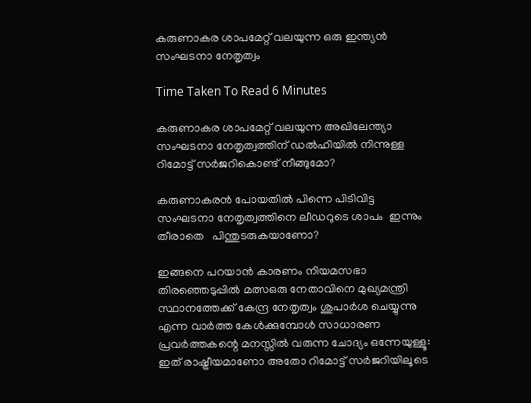കരുണാകര ശാപമേറ്റ്‌ വലയുന്ന ഒരു ഇന്ത്യൻ സംഘടനാ നേതൃത്വം

Time Taken To Read 6 Minutes

കരുണാകര ശാപമേറ്റ്‌ വലയുന്ന അഖിലേന്ത്യാ സംഘടനാ നേതൃത്വത്തിന് ഡൽഹിയിൽ നിന്നുള്ള റിമോട്ട് സർജറികൊണ്ട് നീങ്ങുമോ?

കരുണാകരൻ പോയതിൽ പിന്നെ പിടിവിട്ട സംഘടനാ നേതൃത്വത്തിനെ ലീഡറുടെ ശാപം  ഇന്നും തീരാതെ   പിന്തുടരുകയാണോ?

ഇങ്ങനെ പറയാൻ കാരണം നിയമസഭാ തിരഞ്ഞെടുപ്പിൽ മത്സഒരു നേതാവിനെ മുഖ്യമന്ത്രി സ്ഥാനത്തേക്ക് കേന്ദ്ര നേതൃത്വം ശുപാർശ ചെയ്യുന്നു എന്ന വാർത്ത കേൾക്കുമ്പോൾ സാധാരണ പ്രവർത്തകന്റെ മനസ്സിൽ വരുന്ന ചോദ്യം ഒന്നേയുള്ളൂ: ഇത് രാഷ്ട്രീയമാണോ അതോ റിമോട്ട് സർജറിയിലൂടെ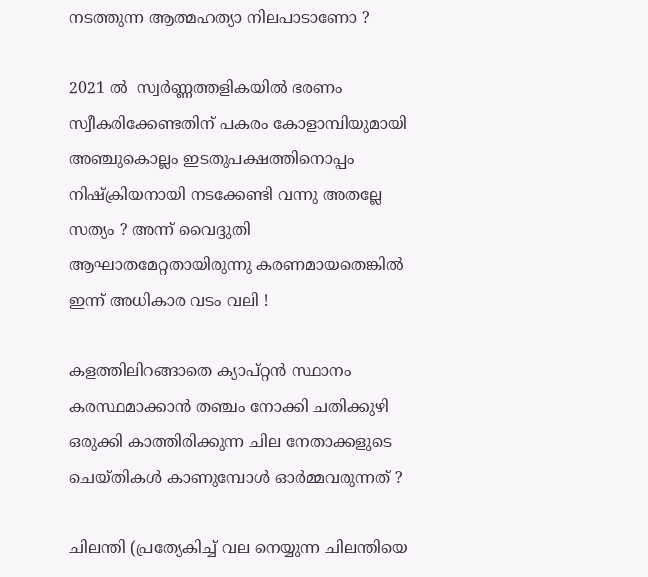നടത്തുന്ന ആത്മഹത്യാ നിലപാടാണോ ?

2021 ൽ  സ്വർണ്ണത്തളികയിൽ ഭരണം സ്വീകരിക്കേണ്ടതിന് പകരം കോളാമ്പിയുമായി അഞ്ചുകൊല്ലം ഇടതുപക്ഷത്തിനൊപ്പം നിഷ്ക്രിയനായി നടക്കേണ്ടി വന്നു അതല്ലേ സത്യം ? അന്ന് വൈദ്ദുതി ആഘാതമേറ്റതായിരുന്നു കരണമായതെങ്കിൽ ഇന്ന് അധികാര വടം വലി !

കളത്തിലിറങ്ങാതെ ക്യാപ്റ്റൻ സ്ഥാനം കരസ്ഥമാക്കാൻ തഞ്ചം നോക്കി ചതിക്കുഴി ഒരുക്കി കാത്തിരിക്കുന്ന ചില നേതാക്കളുടെ ചെയ്തികൾ കാണുമ്പോൾ ഓർമ്മവരുന്നത് ?

ചിലന്തി (പ്രത്യേകിച്ച് വല നെയ്യുന്ന ചിലന്തിയെ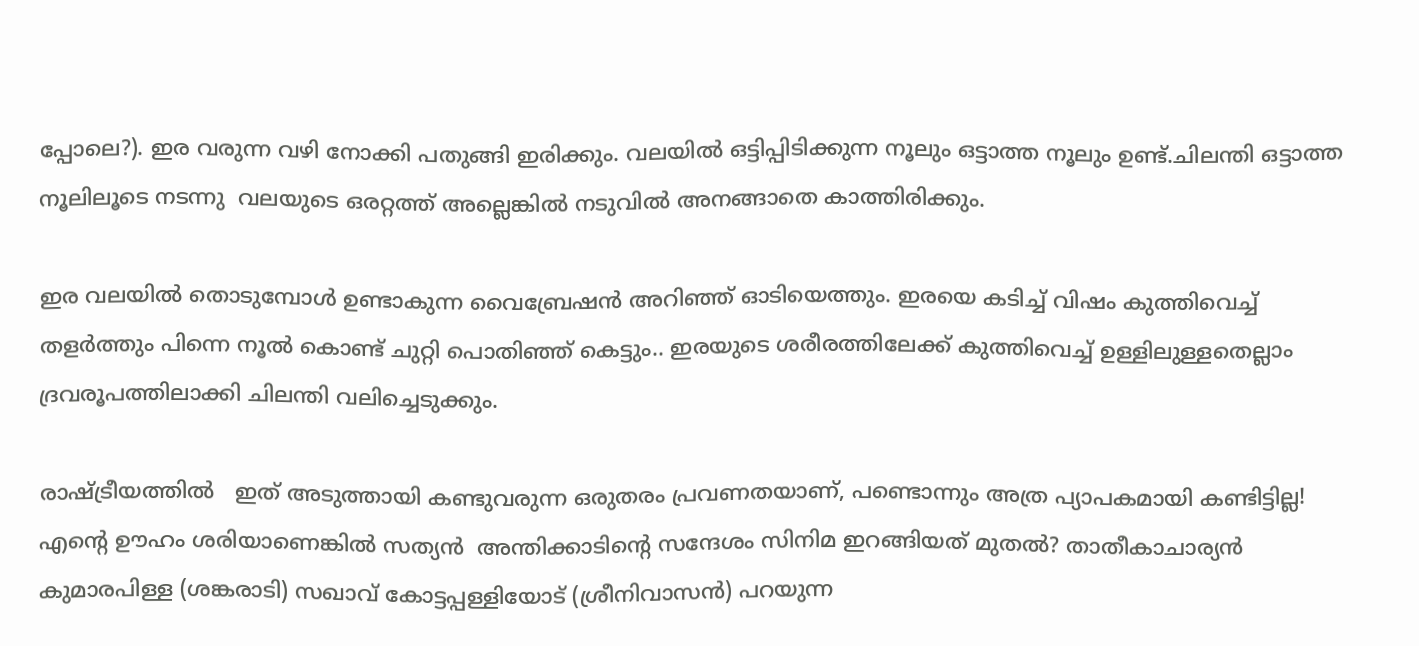പ്പോലെ?). ഇര വരുന്ന വഴി നോക്കി പതുങ്ങി ഇരിക്കും. വലയിൽ ഒട്ടിപ്പിടിക്കുന്ന നൂലും ഒട്ടാത്ത നൂലും ഉണ്ട്.ചിലന്തി ഒട്ടാത്ത നൂലിലൂടെ നടന്നു  വലയുടെ ഒരറ്റത്ത് അല്ലെങ്കിൽ നടുവിൽ അനങ്ങാതെ കാത്തിരിക്കും.

ഇര വലയിൽ തൊടുമ്പോൾ ഉണ്ടാകുന്ന വൈബ്രേഷൻ അറിഞ്ഞ് ഓടിയെത്തും. ഇരയെ കടിച്ച് വിഷം കുത്തിവെച്ച് തളർത്തും പിന്നെ നൂൽ കൊണ്ട് ചുറ്റി പൊതിഞ്ഞ് കെട്ടും.. ഇരയുടെ ശരീരത്തിലേക്ക് കുത്തിവെച്ച് ഉള്ളിലുള്ളതെല്ലാം ദ്രവരൂപത്തിലാക്കി ചിലന്തി വലിച്ചെടുക്കും.

രാഷ്ട്രീയത്തിൽ   ഇത് അടുത്തായി കണ്ടുവരുന്ന ഒരുതരം പ്രവണതയാണ്, പണ്ടൊന്നും അത്ര പ്യാപകമായി കണ്ടിട്ടില്ല! എന്റെ ഊഹം ശരിയാണെങ്കിൽ സത്യൻ  അന്തിക്കാടിന്റെ സന്ദേശം സിനിമ ഇറങ്ങിയത് മുതൽ? താതീകാചാര്യൻ കുമാരപിള്ള (ശങ്കരാടി) സഖാവ് കോട്ടപ്പള്ളിയോട് (ശ്രീനിവാസൻ) പറയുന്ന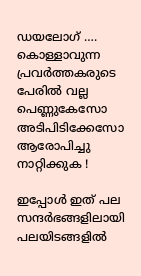ഡയലോഗ് …. കൊള്ളാവുന്ന പ്രവർത്തകരുടെ പേരിൽ വല്ല പെണ്ണുകേസോ അടിപിടിക്കേസോ ആരോപിച്ചു നാറ്റിക്കുക !

ഇപ്പോൾ ഇത് പല സന്ദർഭങ്ങളിലായി പലയിടങ്ങളിൽ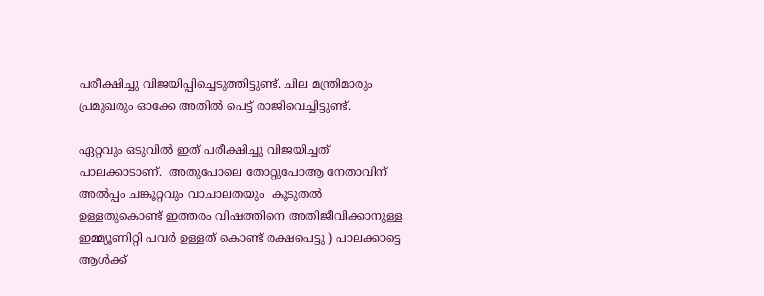പരീക്ഷിച്ചു വിജയിപ്പിച്ചെടുത്തിട്ടുണ്ട്. ചില മന്ത്രിമാരും പ്രമുഖരും ഓക്കേ അതിൽ പെട്ട് രാജിവെച്ചിട്ടുണ്ട്.

ഏറ്റവും ഒടുവിൽ ഇത് പരീക്ഷിച്ചു വിജയിച്ചത് പാലക്കാടാണ്.  അതുപോലെ തോറ്റുപോആ നേതാവിന് അൽപ്പം ചങ്കൂറ്റവും വാചാലതയും  കൂടുതൽ ഉള്ളതുകൊണ്ട് ഇത്തരം വിഷത്തിനെ അതിജീവിക്കാനുള്ള ഇമ്മ്യൂണിറ്റി പവർ ഉള്ളത് കൊണ്ട് രക്ഷപെട്ടു ) പാലക്കാട്ടെ ആൾക്ക്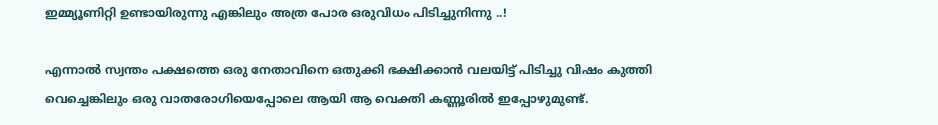ഇമ്മ്യൂണിറ്റി ഉണ്ടായിരുന്നു എങ്കിലും അത്ര പോര ഒരുവിധം പിടിച്ചുനിന്നു ..!

എന്നാൽ സ്വന്തം പക്ഷത്തെ ഒരു നേതാവിനെ ഒതുക്കി ഭക്ഷിക്കാൻ വലയിട്ട് പിടിച്ചു വിഷം കുത്തി വെച്ചെങ്കിലും ഒരു വാതരോഗിയെപ്പോലെ ആയി ആ വെക്തി കണ്ണൂരിൽ ഇപ്പോഴുമുണ്ട്.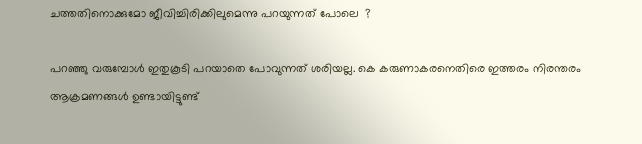ചത്തതിനൊക്കുമോ ജീവിച്ചിരിക്കിലുമെന്നു പറയുന്നത് പോലെ  ?

പറഞ്ഞു വരുമ്പോൾ ഇതുകൂടി പറയാതെ പോവുന്നത് ശരിയല്ല. കെ കരുണാകരനെതിരെ ഇത്തരം നിരന്തരം ആക്രമണങ്ങൾ ഉണ്ടായിട്ടുണ്ട്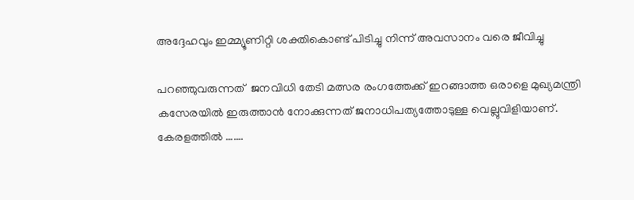അദ്ദേഹവും ഇമ്മ്യൂണിറ്റി ശക്തികൊണ്ട് പിടിച്ചു നിന്ന് അവസാനം വരെ ജീവിച്ചു

പറഞ്ഞുവരുന്നത്  ജനവിധി തേടി മത്സര രംഗത്തേക്ക് ഇറങ്ങാത്ത ഒരാളെ മുഖ്യമന്ത്രി കസേരയിൽ ഇരുത്താൻ നോക്കുന്നത് ജനാധിപത്യത്തോടുള്ള വെല്ലുവിളിയാണ്. കേരളത്തിൽ …….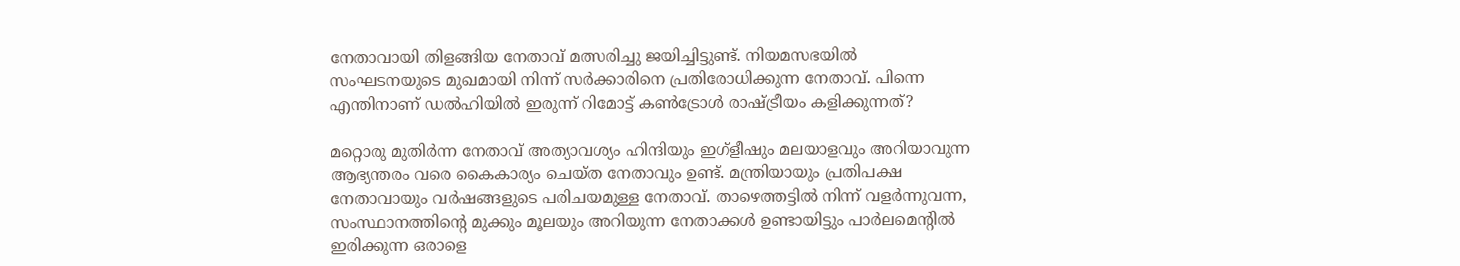നേതാവായി തിളങ്ങിയ നേതാവ് മത്സരിച്ചു ജയിച്ചിട്ടുണ്ട്. നിയമസഭയിൽ സംഘടനയുടെ മുഖമായി നിന്ന് സർക്കാരിനെ പ്രതിരോധിക്കുന്ന നേതാവ്. പിന്നെ എന്തിനാണ് ഡൽഹിയിൽ ഇരുന്ന് റിമോട്ട് കൺട്രോൾ രാഷ്ട്രീയം കളിക്കുന്നത്?

മറ്റൊരു മുതിർന്ന നേതാവ് അത്യാവശ്യം ഹിന്ദിയും ഇഗ്‌ളീഷും മലയാളവും അറിയാവുന്ന ആഭ്യന്തരം വരെ കൈകാര്യം ചെയ്ത നേതാവും ഉണ്ട്. മന്ത്രിയായും പ്രതിപക്ഷ നേതാവായും വർഷങ്ങളുടെ പരിചയമുള്ള നേതാവ്. താഴെത്തട്ടിൽ നിന്ന് വളർന്നുവന്ന, സംസ്ഥാനത്തിന്റെ മുക്കും മൂലയും അറിയുന്ന നേതാക്കൾ ഉണ്ടായിട്ടും പാർലമെന്റിൽ ഇരിക്കുന്ന ഒരാളെ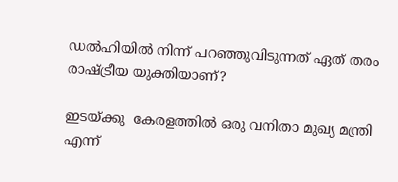ഡൽഹിയിൽ നിന്ന് പറഞ്ഞുവിടുന്നത് ഏത് തരം രാഷ്ട്രീയ യുക്തിയാണ്?

ഇടയ്ക്കു  കേരളത്തിൽ ഒരു വനിതാ മുഖ്യ മന്ത്രി എന്ന്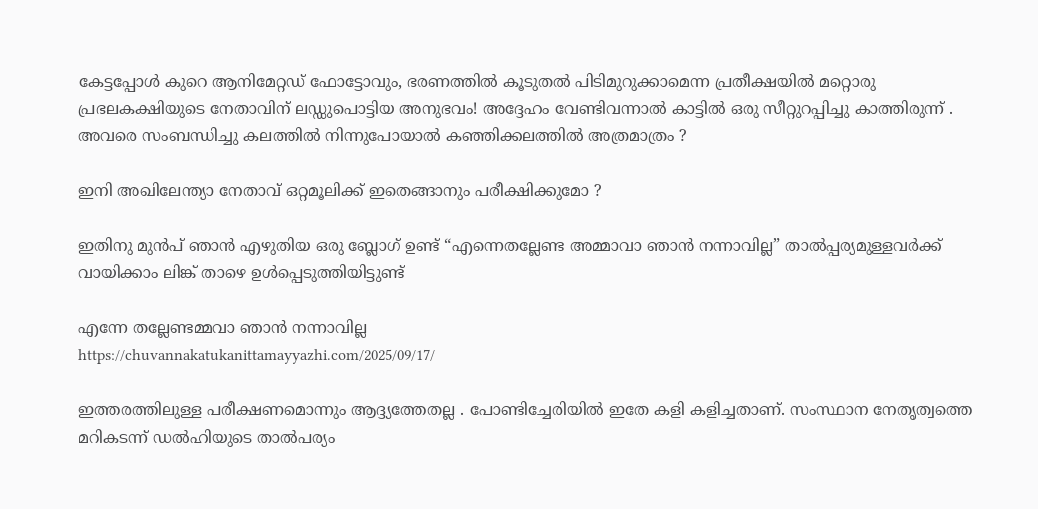കേട്ടപ്പോൾ കുറെ ആനിമേറ്റഡ് ഫോട്ടോവും, ഭരണത്തിൽ കൂടുതൽ പിടിമുറുക്കാമെന്ന പ്രതീക്ഷയിൽ മറ്റൊരു പ്രഭലകക്ഷിയുടെ നേതാവിന് ലഡ്ഡുപൊട്ടിയ അനുഭവം! അദ്ദേഹം വേണ്ടിവന്നാൽ കാട്ടിൽ ഒരു സീറ്റുറപ്പിച്ചു കാത്തിരുന്ന് . അവരെ സംബന്ധിച്ചു കലത്തിൽ നിന്നുപോയാൽ കഞ്ഞിക്കലത്തിൽ അത്രമാത്രം ?

ഇനി അഖിലേന്ത്യാ നേതാവ് ഒറ്റമൂലിക്ക് ഇതെങ്ങാനും പരീക്ഷിക്കുമോ ?

ഇതിനു മുൻപ് ഞാൻ എഴുതിയ ഒരു ബ്ലോഗ് ഉണ്ട് “എന്നെതല്ലേണ്ട അമ്മാവാ ഞാൻ നന്നാവില്ല” താൽപ്പര്യമുള്ളവർക്ക് വായിക്കാം ലിങ്ക് താഴെ ഉൾപ്പെടുത്തിയിട്ടുണ്ട്

എന്നേ തല്ലേണ്ടമ്മവാ ഞാൻ നന്നാവില്ല
https://chuvannakatukanittamayyazhi.com/2025/09/17/

ഇത്തരത്തിലുള്ള പരീക്ഷണമൊന്നും ആദ്ദ്യത്തേതല്ല . പോണ്ടിച്ചേരിയിൽ ഇതേ കളി കളിച്ചതാണ്. സംസ്ഥാന നേതൃത്വത്തെ മറികടന്ന് ഡൽഹിയുടെ താൽപര്യം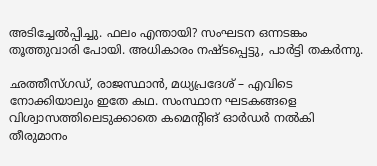അടിച്ചേൽപ്പിച്ചു. ഫലം എന്തായി? സംഘടന ഒന്നടങ്കം തൂത്തുവാരി പോയി. അധികാരം നഷ്ടപ്പെട്ടു, പാർട്ടി തകർന്നു.

ഛത്തീസ്ഗഡ്, രാജസ്ഥാൻ, മധ്യപ്രദേശ് – എവിടെ നോക്കിയാലും ഇതേ കഥ. സംസ്ഥാന ഘടകങ്ങളെ വിശ്വാസത്തിലെടുക്കാതെ കമെന്റിങ് ഓർഡർ നൽകി തീരുമാനം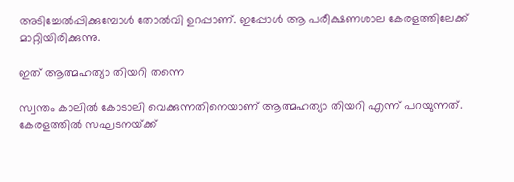അടിച്ചേൽപ്പിക്കുമ്പോൾ തോൽവി ഉറപ്പാണ്. ഇപ്പോൾ ആ പരീക്ഷണശാല കേരളത്തിലേക്ക് മാറ്റിയിരിക്കുന്നു.

ഇത് ആത്മഹത്യാ തിയറി തന്നെ

സ്വന്തം കാലിൽ കോടാലി വെക്കുന്നതിനെയാണ് ആത്മഹത്യാ തിയറി എന്ന് പറയുന്നത്. കേരളത്തിൽ സഘടനയ്‌ക്ക്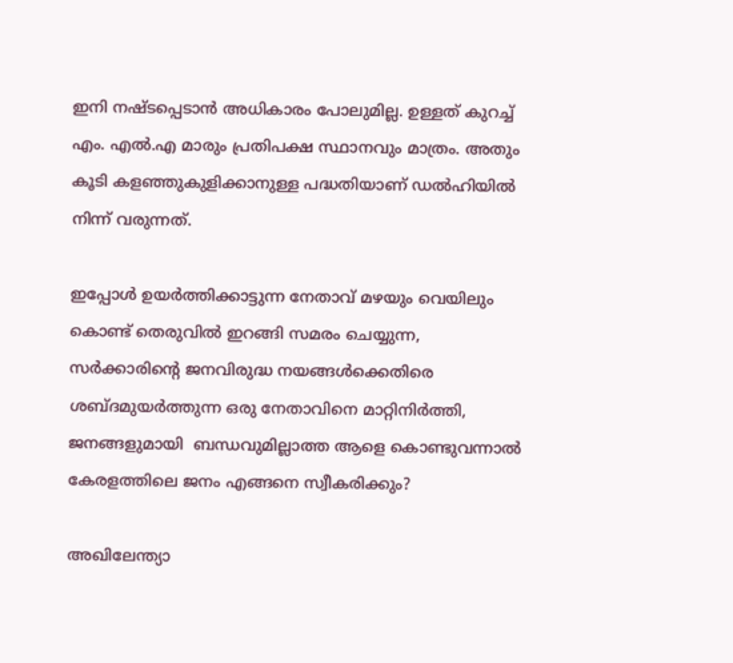ഇനി നഷ്ടപ്പെടാൻ അധികാരം പോലുമില്ല. ഉള്ളത് കുറച്ച് എം. എൽ.എ മാരും പ്രതിപക്ഷ സ്ഥാനവും മാത്രം. അതും കൂടി കളഞ്ഞുകുളിക്കാനുള്ള പദ്ധതിയാണ് ഡൽഹിയിൽ നിന്ന് വരുന്നത്.

ഇപ്പോൾ ഉയർത്തിക്കാട്ടുന്ന നേതാവ് മഴയും വെയിലും കൊണ്ട് തെരുവിൽ ഇറങ്ങി സമരം ചെയ്യുന്ന, സർക്കാരിന്റെ ജനവിരുദ്ധ നയങ്ങൾക്കെതിരെ ശബ്ദമുയർത്തുന്ന ഒരു നേതാവിനെ മാറ്റിനിർത്തി, ജനങ്ങളുമായി  ബന്ധവുമില്ലാത്ത ആളെ കൊണ്ടുവന്നാൽ കേരളത്തിലെ ജനം എങ്ങനെ സ്വീകരിക്കും?

അഖിലേന്ത്യാ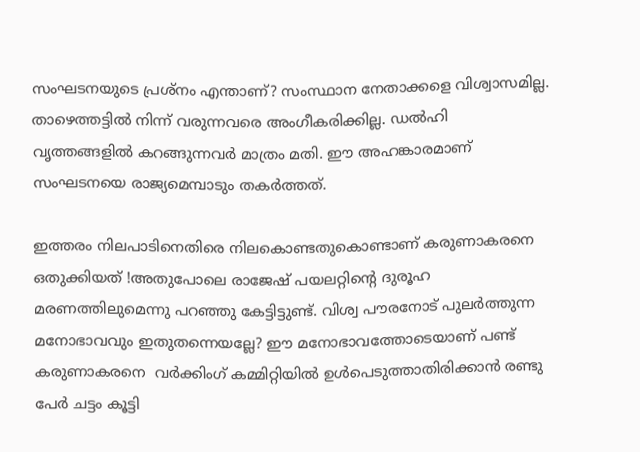സംഘടനയുടെ പ്രശ്നം എന്താണ്? സംസ്ഥാന നേതാക്കളെ വിശ്വാസമില്ല. താഴെത്തട്ടിൽ നിന്ന് വരുന്നവരെ അംഗീകരിക്കില്ല. ഡൽഹി വൃത്തങ്ങളിൽ കറങ്ങുന്നവർ മാത്രം മതി. ഈ അഹങ്കാരമാണ് സംഘടനയെ രാജ്യമെമ്പാടും തകർത്തത്.

ഇത്തരം നിലപാടിനെതിരെ നിലകൊണ്ടതുകൊണ്ടാണ് കരുണാകരനെ ഒതുക്കിയത് !അതുപോലെ രാജേഷ് പയലറ്റിന്റെ ദുരൂഹ മരണത്തിലുമെന്നു പറഞ്ഞു കേട്ടിട്ടുണ്ട്. വിശ്വ പൗരനോട് പുലർത്തുന്ന മനോഭാവവും ഇതുതന്നെയല്ലേ? ഈ മനോഭാവത്തോടെയാണ് പണ്ട് കരുണാകരനെ  വർക്കിംഗ് കമ്മിറ്റിയിൽ ഉൾപെടുത്താതിരിക്കാൻ രണ്ടു പേർ ചട്ടം കൂട്ടി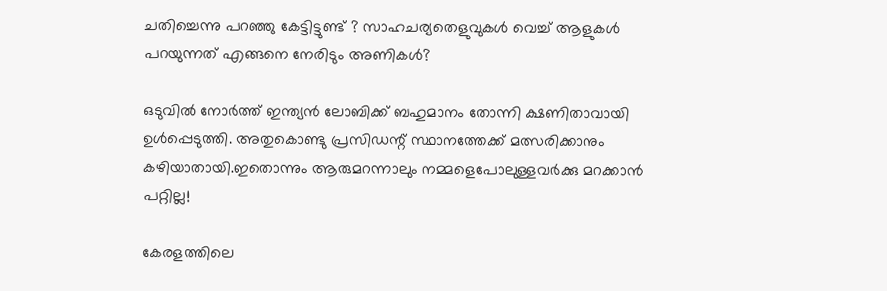ചതിച്ചെന്നു പറഞ്ഞു കേട്ടിട്ടുണ്ട് ? സാഹചര്യതെളുവുകൾ വെച്ച് ആളുകൾ പറയുന്നത് എങ്ങനെ നേരിടും അണികൾ?

ഒടുവിൽ നോർത്ത് ഇന്ത്യൻ ലോബിക്ക് ബഹുമാനം തോന്നി ക്ഷണിതാവായി ഉൾപ്പെടുത്തി. അതുകൊണ്ടു പ്രസിഡന്റ് സ്ഥാനത്തേക്ക് മത്സരിക്കാനും കഴിയാതായി.ഇതൊന്നും ആരുമറന്നാലും നമ്മളെപോലുള്ളവർക്കു മറക്കാൻ പറ്റില്ല!

കേരളത്തിലെ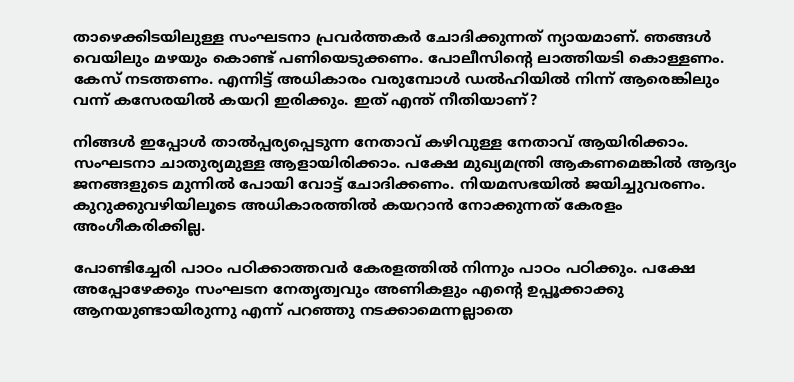താഴെക്കിടയിലുള്ള സംഘടനാ പ്രവർത്തകർ ചോദിക്കുന്നത് ന്യായമാണ്. ഞങ്ങൾ വെയിലും മഴയും കൊണ്ട് പണിയെടുക്കണം. പോലീസിന്റെ ലാത്തിയടി കൊള്ളണം. കേസ് നടത്തണം. എന്നിട്ട് അധികാരം വരുമ്പോൾ ഡൽഹിയിൽ നിന്ന് ആരെങ്കിലും വന്ന് കസേരയിൽ കയറി ഇരിക്കും. ഇത് എന്ത് നീതിയാണ്?

നിങ്ങൾ ഇപ്പോൾ താൽപ്പര്യപ്പെടുന്ന നേതാവ് കഴിവുള്ള നേതാവ് ആയിരിക്കാം. സംഘടനാ ചാതുര്യമുള്ള ആളായിരിക്കാം. പക്ഷേ മുഖ്യമന്ത്രി ആകണമെങ്കിൽ ആദ്യം ജനങ്ങളുടെ മുന്നിൽ പോയി വോട്ട് ചോദിക്കണം. നിയമസഭയിൽ ജയിച്ചുവരണം. കുറുക്കുവഴിയിലൂടെ അധികാരത്തിൽ കയറാൻ നോക്കുന്നത് കേരളം അംഗീകരിക്കില്ല.

പോണ്ടിച്ചേരി പാഠം പഠിക്കാത്തവർ കേരളത്തിൽ നിന്നും പാഠം പഠിക്കും. പക്ഷേ അപ്പോഴേക്കും സംഘടന നേതൃത്വവും അണികളും എന്റെ ഉപ്പൂക്കാക്കു ആനയുണ്ടായിരുന്നു എന്ന് പറഞ്ഞു നടക്കാമെന്നല്ലാതെ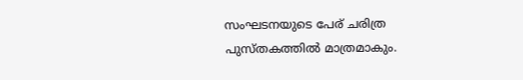സംഘടനയുടെ പേര് ചരിത്ര പുസ്തകത്തിൽ മാത്രമാകും.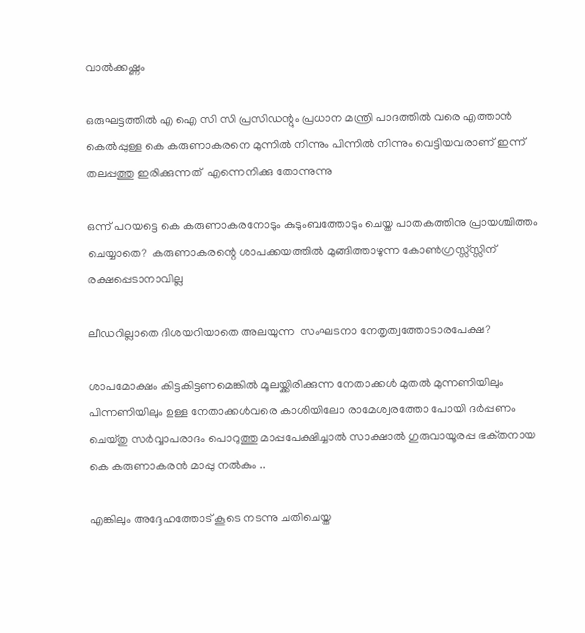വാൽക്കഷ്ണം

ഒരുഘട്ടത്തിൽ എ ഐ സി സി പ്രസിഡന്റും പ്രധാന മന്ത്രി പാദത്തിൽ വരെ എത്താൻ കെൽപ്പുള്ള കെ കരുണാകരനെ മുന്നിൽ നിന്നും പിന്നിൽ നിന്നും വെട്ടിയവരാണ് ഇന്ന് തലപ്പത്തു ഇരിക്കുന്നത്  എന്നെനിക്കു തോന്നുന്നു

ഒന്ന് പറയട്ടെ കെ കരുണാകരനോടും കുടുംബത്തോടും ചെയ്ത പാതകത്തിനു പ്രായശ്ചിത്തം ചെയ്യാതെ?  കരുണാകരന്റെ ശാപക്കയത്തിൽ മുങ്ങിത്താഴുന്ന കോൺഗ്രസ്സ്സ്സിന് രക്ഷപ്പെടാനാവില്ല

ലീഡറില്ലാതെ ദിശയറിയാതെ അലയുന്ന  സംഘടനാ നേതൃത്വത്തോടാരപേക്ഷ?

ശാപമോക്ഷം കിട്ടകിട്ടണമെങ്കിൽ മൂലയ്ക്കിരിക്കുന്ന നേതാക്കൾ മുതൽ മുന്നണിയിലും പിന്നണിയിലും ഉള്ള നേതാക്കൾവരെ കാശിയിലോ രാമേശ്വരത്തോ പോയി ദർപ്പണം ചെയ്തു സർവ്വാപരാദം പൊറുത്തു മാപ്പപേക്ഷിച്ചാൽ സാക്ഷാൽ ഗുരുവായൂരപ്പ ഭക്‌തനായ കെ കരുണാകരൻ മാപ്പു നൽകും ..

എങ്കിലും അദ്ദേഹത്തോട് കൂടെ നടന്നു ചതിചെയ്ത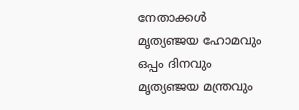നേതാക്കൾ  മൃത്യഞ്ജയ ഹോമവും ഒപ്പം ദിനവും മൃത്യഞ്ജയ മന്ത്രവും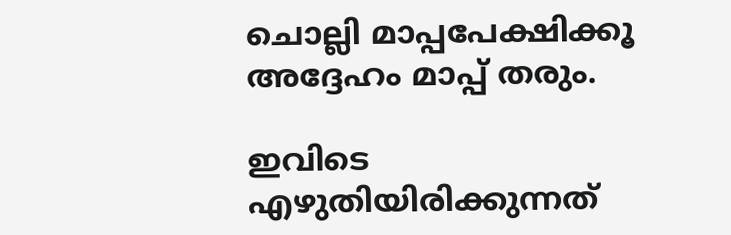ചൊല്ലി മാപ്പപേക്ഷിക്കൂ അദ്ദേഹം മാപ്പ് തരും.

ഇവിടെ എഴുതിയിരിക്കുന്നത്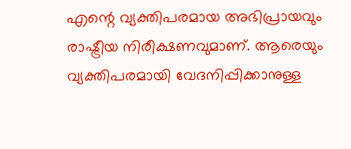എന്റെ വ്യക്തിപരമായ അഭിപ്രായവും രാഷ്ട്രീയ നിരീക്ഷണവുമാണ്. ആരെയും വ്യക്തിപരമായി വേദനിപ്പിക്കാനുള്ള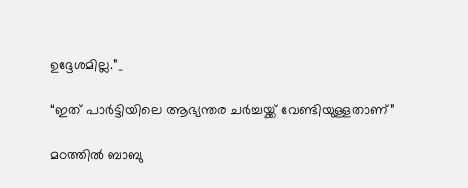ഉദ്ദേശമില്ല.”_

“ഇത് പാർട്ടിയിലെ ആഭ്യന്തര ചർച്ചയ്ക്ക് വേണ്ടിയുള്ളതാണ്”

മഠത്തിൽ ബാബു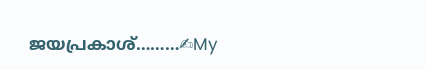ജയപ്രകാശ്………✍My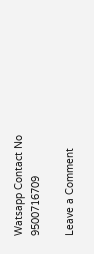Watsapp Contact No 9500716709

Leave a Comment